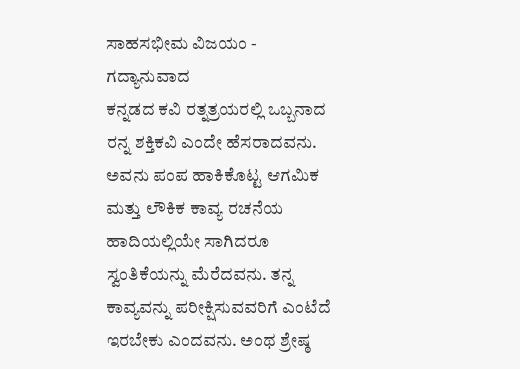ಸಾಹಸಭೀಮ ವಿಜಯಂ - ಗದ್ಯಾನುವಾದ
ಕನ್ನಡದ ಕವಿ ರತ್ನತ್ರಯರಲ್ಲಿ ಒಬ್ಬನಾದ ರನ್ನ ಶಕ್ತಿಕವಿ ಎಂದೇ ಹೆಸರಾದವನು. ಅವನು ಪಂಪ ಹಾಕಿಕೊಟ್ಟ ಆಗಮಿಕ ಮತ್ತು ಲೌಕಿಕ ಕಾವ್ಯ ರಚನೆಯ ಹಾದಿಯಲ್ಲಿಯೇ ಸಾಗಿದರೂ ಸ್ವಂತಿಕೆಯನ್ನು ಮೆರೆದವನು. ತನ್ನ ಕಾವ್ಯವನ್ನು ಪರೀಕ್ಷಿಸುವವರಿಗೆ ಎಂಟೆದೆ ಇರಬೇಕು ಎಂದವನು. ಅಂಥ ಶ್ರೇಷ್ಠ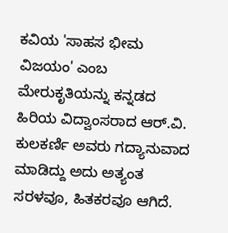ಕವಿಯ 'ಸಾಹಸ ಭೀಮ ವಿಜಯಂ' ಎಂಬ ಮೇರುಕೃತಿಯನ್ನು ಕನ್ನಡದ ಹಿರಿಯ ವಿದ್ವಾಂಸರಾದ ಆರ್.ವಿ. ಕುಲಕರ್ಣಿ ಅವರು ಗದ್ಯಾನುವಾದ ಮಾಡಿದ್ದು ಅದು ಅತ್ಯಂತ ಸರಳವೂ, ಹಿತಕರವೂ ಆಗಿದೆ.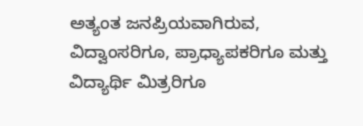ಅತ್ಯಂತ ಜನಪ್ರಿಯವಾಗಿರುವ, ವಿದ್ವಾಂಸರಿಗೂ, ಪ್ರಾಧ್ಯಾಪಕರಿಗೂ ಮತ್ತು ವಿದ್ಯಾರ್ಥಿ ಮಿತ್ರರಿಗೂ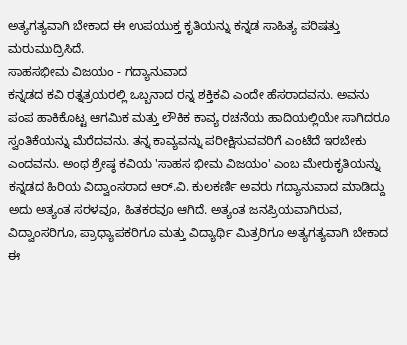ಅತ್ಯಗತ್ಯವಾಗಿ ಬೇಕಾದ ಈ ಉಪಯುಕ್ತ ಕೃತಿಯನ್ನು ಕನ್ನಡ ಸಾಹಿತ್ಯ ಪರಿಷತ್ತು ಮರುಮುದ್ರಿಸಿದೆ.
ಸಾಹಸಭೀಮ ವಿಜಯಂ - ಗದ್ಯಾನುವಾದ
ಕನ್ನಡದ ಕವಿ ರತ್ನತ್ರಯರಲ್ಲಿ ಒಬ್ಬನಾದ ರನ್ನ ಶಕ್ತಿಕವಿ ಎಂದೇ ಹೆಸರಾದವನು. ಅವನು ಪಂಪ ಹಾಕಿಕೊಟ್ಟ ಆಗಮಿಕ ಮತ್ತು ಲೌಕಿಕ ಕಾವ್ಯ ರಚನೆಯ ಹಾದಿಯಲ್ಲಿಯೇ ಸಾಗಿದರೂ ಸ್ವಂತಿಕೆಯನ್ನು ಮೆರೆದವನು. ತನ್ನ ಕಾವ್ಯವನ್ನು ಪರೀಕ್ಷಿಸುವವರಿಗೆ ಎಂಟೆದೆ ಇರಬೇಕು ಎಂದವನು. ಅಂಥ ಶ್ರೇಷ್ಠ ಕವಿಯ 'ಸಾಹಸ ಭೀಮ ವಿಜಯಂ' ಎಂಬ ಮೇರುಕೃತಿಯನ್ನು ಕನ್ನಡದ ಹಿರಿಯ ವಿದ್ವಾಂಸರಾದ ಆರ್.ವಿ. ಕುಲಕರ್ಣಿ ಅವರು ಗದ್ಯಾನುವಾದ ಮಾಡಿದ್ದು ಅದು ಅತ್ಯಂತ ಸರಳವೂ, ಹಿತಕರವೂ ಆಗಿದೆ. ಅತ್ಯಂತ ಜನಪ್ರಿಯವಾಗಿರುವ, ವಿದ್ವಾಂಸರಿಗೂ, ಪ್ರಾಧ್ಯಾಪಕರಿಗೂ ಮತ್ತು ವಿದ್ಯಾರ್ಥಿ ಮಿತ್ರರಿಗೂ ಅತ್ಯಗತ್ಯವಾಗಿ ಬೇಕಾದ ಈ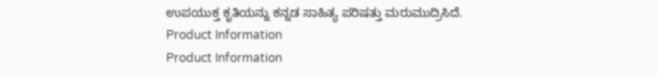ಉಪಯುಕ್ತ ಕೃತಿಯನ್ನು ಕನ್ನಡ ಸಾಹಿತ್ಯ ಪರಿಷತ್ತು ಮರುಮುದ್ರಿಸಿದೆ.
Product Information
Product Information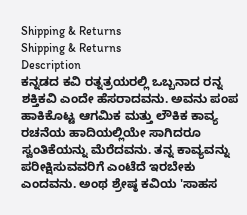Shipping & Returns
Shipping & Returns
Description
ಕನ್ನಡದ ಕವಿ ರತ್ನತ್ರಯರಲ್ಲಿ ಒಬ್ಬನಾದ ರನ್ನ ಶಕ್ತಿಕವಿ ಎಂದೇ ಹೆಸರಾದವನು. ಅವನು ಪಂಪ ಹಾಕಿಕೊಟ್ಟ ಆಗಮಿಕ ಮತ್ತು ಲೌಕಿಕ ಕಾವ್ಯ ರಚನೆಯ ಹಾದಿಯಲ್ಲಿಯೇ ಸಾಗಿದರೂ ಸ್ವಂತಿಕೆಯನ್ನು ಮೆರೆದವನು. ತನ್ನ ಕಾವ್ಯವನ್ನು ಪರೀಕ್ಷಿಸುವವರಿಗೆ ಎಂಟೆದೆ ಇರಬೇಕು ಎಂದವನು. ಅಂಥ ಶ್ರೇಷ್ಠ ಕವಿಯ 'ಸಾಹಸ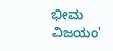ಭೀಮ ವಿಜಯಂ'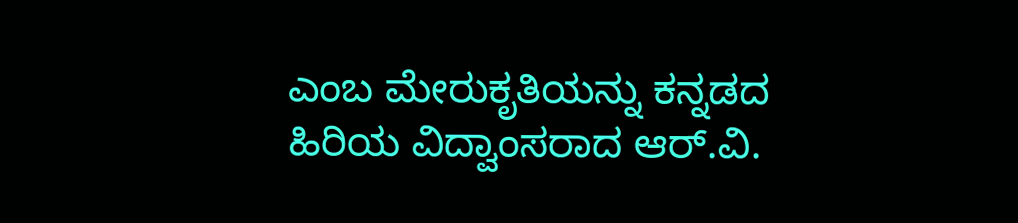ಎಂಬ ಮೇರುಕೃತಿಯನ್ನು ಕನ್ನಡದ ಹಿರಿಯ ವಿದ್ವಾಂಸರಾದ ಆರ್.ವಿ.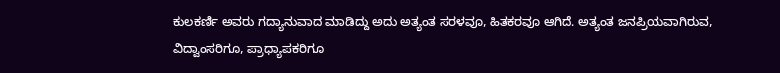ಕುಲಕರ್ಣಿ ಅವರು ಗದ್ಯಾನುವಾದ ಮಾಡಿದ್ದು ಅದು ಅತ್ಯಂತ ಸರಳವೂ, ಹಿತಕರವೂ ಆಗಿದೆ. ಅತ್ಯಂತ ಜನಪ್ರಿಯವಾಗಿರುವ, ವಿದ್ವಾಂಸರಿಗೂ, ಪ್ರಾಧ್ಯಾಪಕರಿಗೂ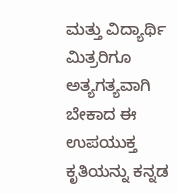ಮತ್ತು ವಿದ್ಯಾರ್ಥಿ ಮಿತ್ರರಿಗೂ ಅತ್ಯಗತ್ಯವಾಗಿ ಬೇಕಾದ ಈ ಉಪಯುಕ್ತ ಕೃತಿಯನ್ನು ಕನ್ನಡ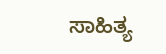ಸಾಹಿತ್ಯ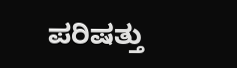ಪರಿಷತ್ತು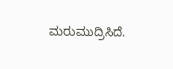ಮರುಮುದ್ರಿಸಿದೆ.